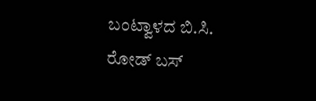ಬಂಟ್ವಾಳದ ಬಿ.ಸಿ. ರೋಡ್ ಬಸ್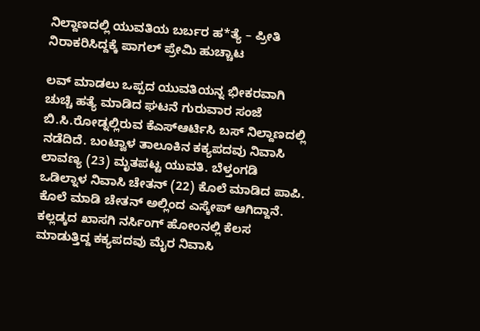ನಿಲ್ದಾಣದಲ್ಲಿ ಯುವತಿಯ ಬರ್ಬರ ಹ*ತ್ಯೆ – ಪ್ರೀತಿ ನಿರಾಕರಿಸಿದ್ದಕ್ಕೆ ಪಾಗಲ್ ಪ್ರೇಮಿ ಹುಚ್ಚಾಟ

ಲವ್ ಮಾಡಲು ಒಪ್ಪದ ಯುವತಿಯನ್ನ ಭೀಕರವಾಗಿ ಚುಚ್ಚಿ ಹತ್ಯೆ ಮಾಡಿದ ಘಟನೆ ಗುರುವಾರ ಸಂಜೆ ಬಿ.ಸಿ.ರೋಡ್ನಲ್ಲಿರುವ ಕೆಎಸ್ಆರ್ಟಿಸಿ ಬಸ್ ನಿಲ್ದಾಣದಲ್ಲಿ ನಡೆದಿದೆ. ಬಂಟ್ವಾಳ ತಾಲೂಕಿನ ಕಕ್ಯಪದವು ನಿವಾಸಿ ಲಾವಣ್ಯ (23) ಮೃತಪಟ್ಟ ಯುವತಿ. ಬೆಳ್ತಂಗಡಿ ಒಡಿಲ್ನಾಳ ನಿವಾಸಿ ಚೇತನ್ (22) ಕೊಲೆ ಮಾಡಿದ ಪಾಪಿ. ಕೊಲೆ ಮಾಡಿ ಚೇತನ್ ಅಲ್ಲಿಂದ ಎಸ್ಕೇಪ್ ಆಗಿದ್ದಾನೆ.
ಕಲ್ಲಡ್ಕದ ಖಾಸಗಿ ನರ್ಸಿಂಗ್ ಹೋಂನಲ್ಲಿ ಕೆಲಸ ಮಾಡುತ್ತಿದ್ದ ಕಕ್ಯಪದವು ಮೈರ ನಿವಾಸಿ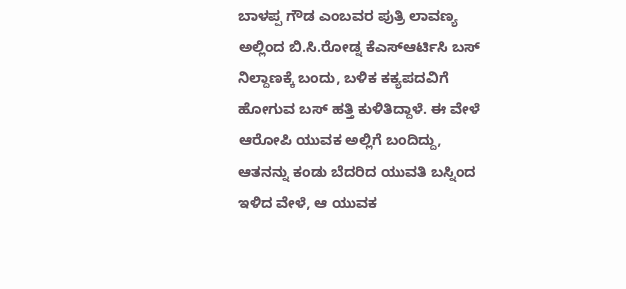ಬಾಳಪ್ಪ ಗೌಡ ಎಂಬವರ ಪುತ್ರಿ ಲಾವಣ್ಯ ಅಲ್ಲಿಂದ ಬಿ.ಸಿ.ರೋಡ್ನ ಕೆಎಸ್ಆರ್ಟಿಸಿ ಬಸ್ ನಿಲ್ದಾಣಕ್ಕೆ ಬಂದು, ಬಳಿಕ ಕಕ್ಯಪದವಿಗೆ ಹೋಗುವ ಬಸ್ ಹತ್ತಿ ಕುಳಿತಿದ್ದಾಳೆ. ಈ ವೇಳೆ ಆರೋಪಿ ಯುವಕ ಅಲ್ಲಿಗೆ ಬಂದಿದ್ದು, ಆತನನ್ನು ಕಂಡು ಬೆದರಿದ ಯುವತಿ ಬಸ್ನಿಂದ ಇಳಿದ ವೇಳೆ, ಆ ಯುವಕ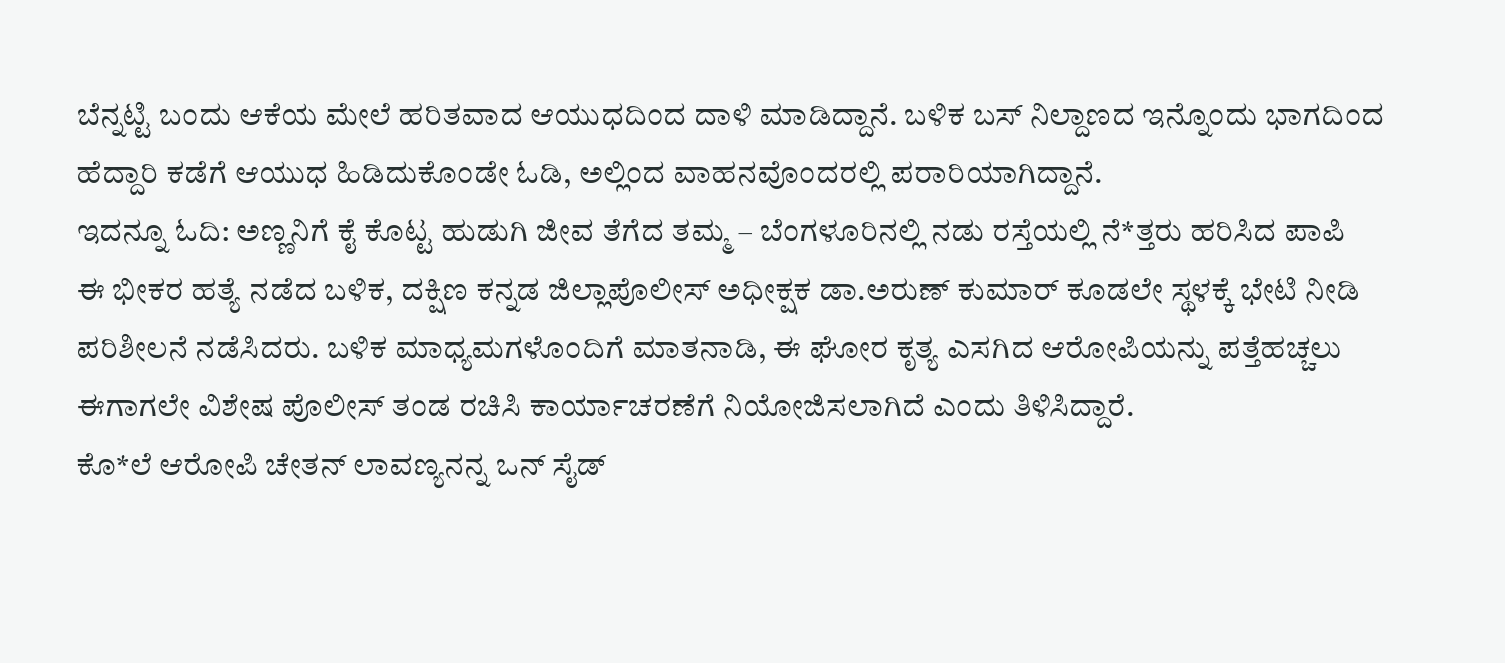ಬೆನ್ನಟ್ಟಿ ಬಂದು ಆಕೆಯ ಮೇಲೆ ಹರಿತವಾದ ಆಯುಧದಿಂದ ದಾಳಿ ಮಾಡಿದ್ದಾನೆ. ಬಳಿಕ ಬಸ್ ನಿಲ್ದಾಣದ ಇನ್ನೊಂದು ಭಾಗದಿಂದ ಹೆದ್ದಾರಿ ಕಡೆಗೆ ಆಯುಧ ಹಿಡಿದುಕೊಂಡೇ ಓಡಿ, ಅಲ್ಲಿಂದ ವಾಹನವೊಂದರಲ್ಲಿ ಪರಾರಿಯಾಗಿದ್ದಾನೆ.
ಇದನ್ನೂ ಓದಿ: ಅಣ್ಣನಿಗೆ ಕೈ ಕೊಟ್ಟ ಹುಡುಗಿ ಜೀವ ತೆಗೆದ ತಮ್ಮ – ಬೆಂಗಳೂರಿನಲ್ಲಿ ನಡು ರಸ್ತೆಯಲ್ಲಿ ನೆ*ತ್ತರು ಹರಿಸಿದ ಪಾಪಿ
ಈ ಭೀಕರ ಹತ್ಯೆ ನಡೆದ ಬಳಿಕ, ದಕ್ಷಿಣ ಕನ್ನಡ ಜಿಲ್ಲಾಪೊಲೀಸ್ ಅಧೀಕ್ಷಕ ಡಾ.ಅರುಣ್ ಕುಮಾರ್ ಕೂಡಲೇ ಸ್ಥಳಕ್ಕೆ ಭೇಟಿ ನೀಡಿ ಪರಿಶೀಲನೆ ನಡೆಸಿದರು. ಬಳಿಕ ಮಾಧ್ಯಮಗಳೊಂದಿಗೆ ಮಾತನಾಡಿ, ಈ ಘೋರ ಕೃತ್ಯ ಎಸಗಿದ ಆರೋಪಿಯನ್ನು ಪತ್ತೆಹಚ್ಚಲು ಈಗಾಗಲೇ ವಿಶೇಷ ಪೊಲೀಸ್ ತಂಡ ರಚಿಸಿ ಕಾರ್ಯಾಚರಣೆಗೆ ನಿಯೋಜಿಸಲಾಗಿದೆ ಎಂದು ತಿಳಿಸಿದ್ದಾರೆ.
ಕೊ*ಲೆ ಆರೋಪಿ ಚೇತನ್ ಲಾವಣ್ಯನನ್ನ ಒನ್ ಸೈಡ್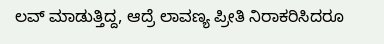ಲವ್ ಮಾಡುತ್ತಿದ್ದ, ಆದ್ರೆ ಲಾವಣ್ಯ ಪ್ರೀತಿ ನಿರಾಕರಿಸಿದರೂ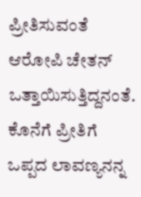ಪ್ರೀತಿಸುವಂತೆ ಆರೋಪಿ ಚೇತನ್ ಒತ್ತಾಯಿಸುತ್ತಿದ್ದನಂತೆ. ಕೊನೆಗೆ ಪ್ರೀತಿಗೆ ಒಪ್ಪದ ಲಾವಣ್ಯನನ್ನ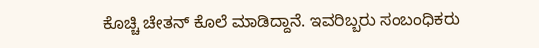ಕೊಚ್ಚಿ ಚೇತನ್ ಕೊಲೆ ಮಾಡಿದ್ದಾನೆ. ಇವರಿಬ್ಬರು ಸಂಬಂಧಿಕರು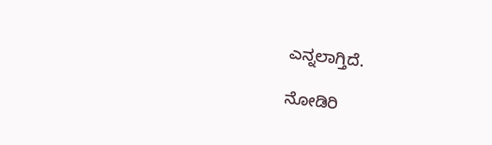ಎನ್ನಲಾಗ್ತಿದೆ.

ನೋಡಿರಿ